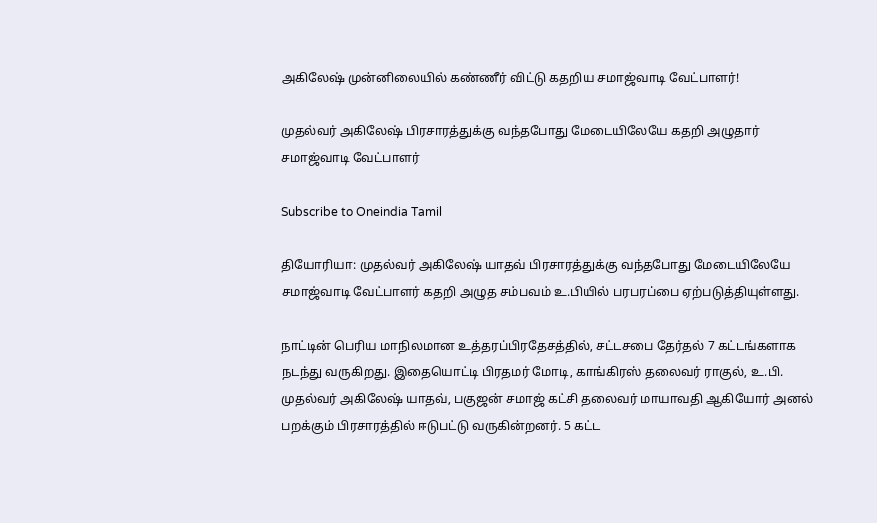அகிலேஷ் முன்னிலையில் கண்ணீர் விட்டு கதறிய சமாஜ்வாடி வேட்பாளர்!

முதல்வர் அகிலேஷ் பிரசாரத்துக்கு வந்தபோது மேடையிலேயே கதறி அழுதார் சமாஜ்வாடி வேட்பாளர்

Subscribe to Oneindia Tamil

தியோரியா: முதல்வர் அகிலேஷ் யாதவ் பிரசாரத்துக்கு வந்தபோது மேடையிலேயே சமாஜ்வாடி வேட்பாளர் கதறி அழுத சம்பவம் உ.பியில் பரபரப்பை ஏற்படுத்தியுள்ளது.

நாட்டின் பெரிய மாநிலமான உத்தரப்பிரதேசத்தில், சட்டசபை தேர்தல் 7 கட்டங்களாக நடந்து வருகிறது. இதையொட்டி பிரதமர் மோடி, காங்கிரஸ் தலைவர் ராகுல், உ.பி. முதல்வர் அகிலேஷ் யாதவ், பகுஜன் சமாஜ் கட்சி தலைவர் மாயாவதி ஆகியோர் அனல் பறக்கும் பிரசாரத்தில் ஈடுபட்டு வருகின்றனர். 5 கட்ட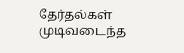தேர்தல்கள் முடிவடைந்த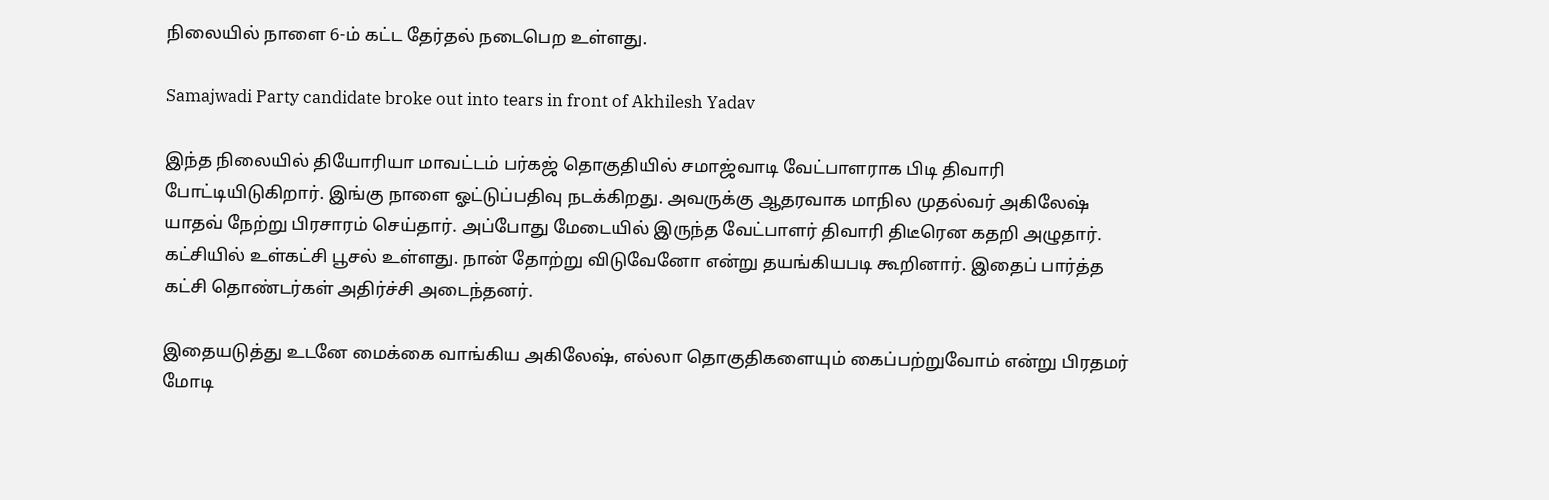நிலையில் நாளை 6-ம் கட்ட தேர்தல் நடைபெற உள்ளது.

Samajwadi Party candidate broke out into tears in front of Akhilesh Yadav

இந்த நிலையில் தியோரியா மாவட்டம் பர்கஜ் தொகுதியில் சமாஜ்வாடி வேட்பாளராக பிடி திவாரி போட்டியிடுகிறார். இங்கு நாளை ஓட்டுப்பதிவு நடக்கிறது. அவருக்கு ஆதரவாக மாநில முதல்வர் அகிலேஷ் யாதவ் நேற்று பிரசாரம் செய்தார். அப்போது மேடையில் இருந்த வேட்பாளர் திவாரி திடீரென கதறி அழுதார். கட்சியில் உள்கட்சி பூசல் உள்ளது. நான் தோற்று விடுவேனோ என்று தயங்கியபடி கூறினார். இதைப் பார்த்த கட்சி தொண்டர்கள் அதிர்ச்சி அடைந்தனர்.

இதையடுத்து உடனே மைக்கை வாங்கிய அகிலேஷ், எல்லா தொகுதிகளையும் கைப்பற்றுவோம் என்று பிரதமர் மோடி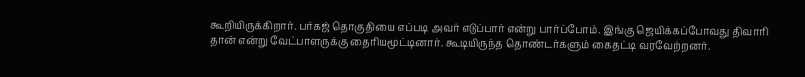கூறியிருக்கிறார். பர்கஜ் தொகுதியை எப்படி அவர் எடுப்பார் என்று பார்ப்போம். இங்கு ஜெயிக்கப்போவது திவாரி தான் என்று வேட்பாளருக்கு தைரியமூட்டினார். கூடியிருந்த தொண்டர்களும் கைதட்டி வரவேற்றனர்.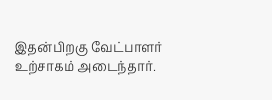இதன்பிறகு வேட்பாளர் உற்சாகம் அடைந்தார்.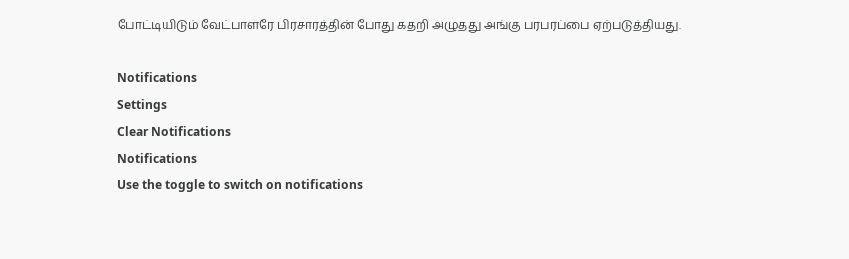போட்டியிடும் வேட்பாளரே பிரசாரத்தின் போது கதறி அழுதது அங்கு பரபரப்பை ஏற்படுத்தியது.

Notifications
Settings
Clear Notifications
Notifications
Use the toggle to switch on notifications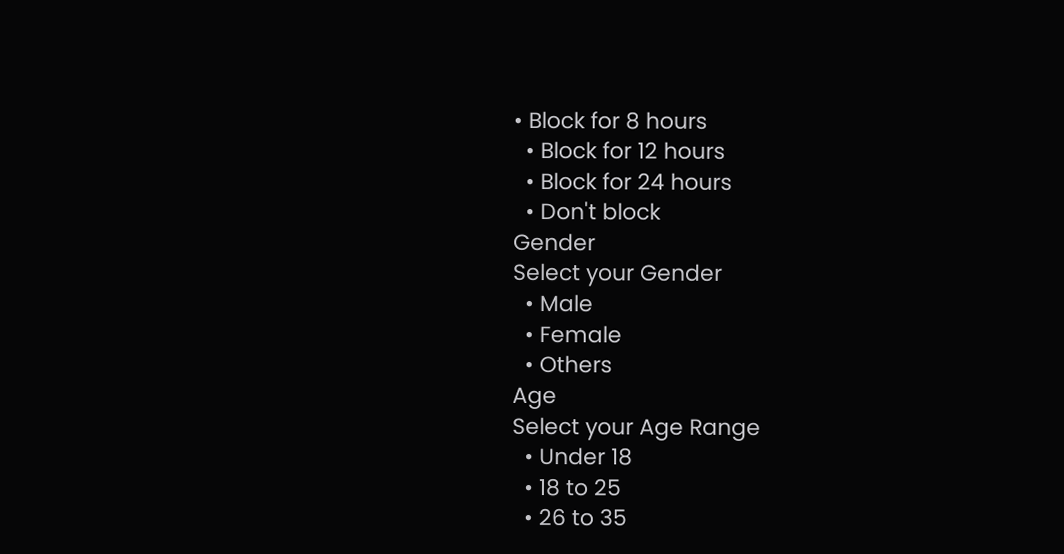• Block for 8 hours
  • Block for 12 hours
  • Block for 24 hours
  • Don't block
Gender
Select your Gender
  • Male
  • Female
  • Others
Age
Select your Age Range
  • Under 18
  • 18 to 25
  • 26 to 35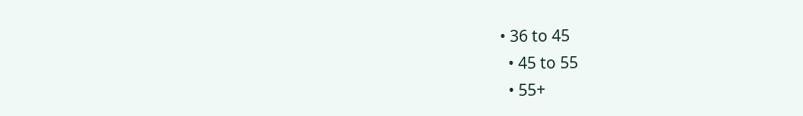• 36 to 45
  • 45 to 55
  • 55+